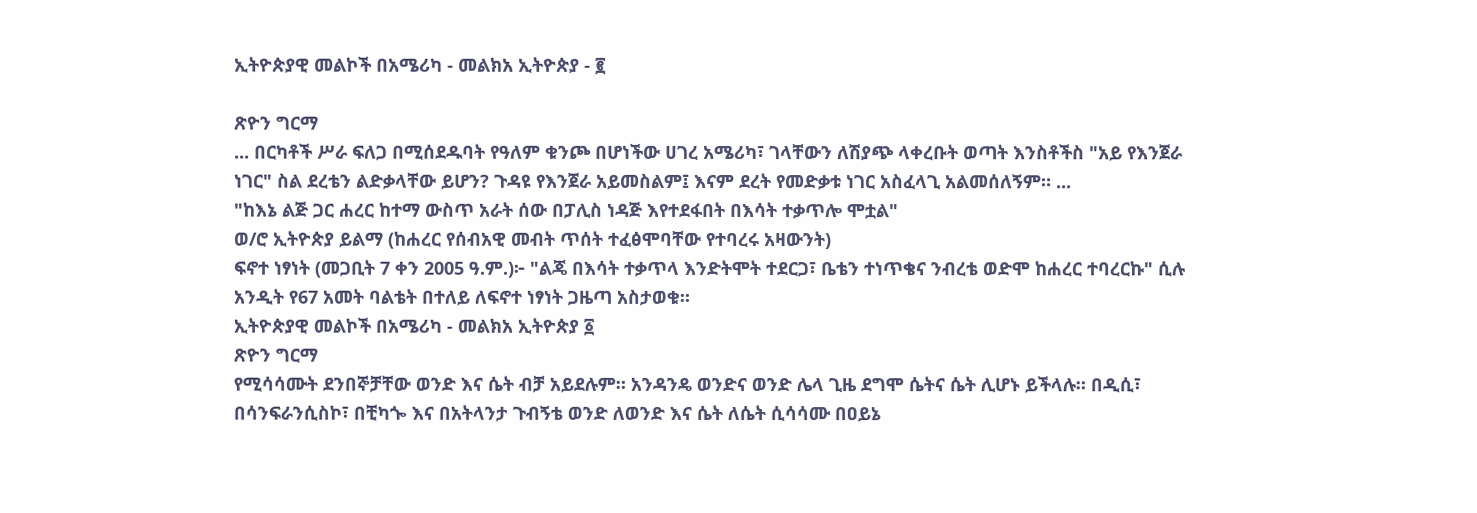ኢትዮጵያዊ መልኮች በአሜሪካ - መልክአ ኢትዮጵያ - ፪

ጽዮን ግርማ
... በርካቶች ሥራ ፍለጋ በሚሰደዱባት የዓለም ቁንጮ በሆነችው ሀገረ አሜሪካ፣ ገላቸውን ለሽያጭ ላቀረቡት ወጣት እንስቶችስ "አይ የእንጀራ ነገር" ስል ደረቴን ልድቃላቸው ይሆን? ጉዳዩ የእንጀራ አይመስልም፤ እናም ደረት የመድቃቱ ነገር አስፈላጊ አልመሰለኝም። ...
"ከእኔ ልጅ ጋር ሐረር ከተማ ውስጥ አራት ሰው በፓሊስ ነዳጅ እየተደፋበት በእሳት ተቃጥሎ ሞቷል"
ወ/ሮ ኢትዮጵያ ይልማ (ከሐረር የሰብአዊ መብት ጥሰት ተፈፅሞባቸው የተባረሩ አዛውንት)
ፍኖተ ነፃነት (መጋቢት 7 ቀን 2005 ዓ.ም.)፦ "ልጄ በእሳት ተቃጥላ እንድትሞት ተደርጋ፣ ቤቴን ተነጥቄና ንብረቴ ወድሞ ከሐረር ተባረርኩ" ሲሉ አንዲት የ67 አመት ባልቴት በተለይ ለፍኖተ ነፃነት ጋዜጣ አስታወቁ።
ኢትዮጵያዊ መልኮች በአሜሪካ - መልክአ ኢትዮጵያ ፩
ጽዮን ግርማ
የሚሳሳሙት ደንበኞቻቸው ወንድ እና ሴት ብቻ አይደሉም። አንዳንዴ ወንድና ወንድ ሌላ ጊዜ ደግሞ ሴትና ሴት ሊሆኑ ይችላሉ። በዲሲ፣ በሳንፍራንሲስኮ፣ በቺካጐ እና በአትላንታ ጉብኝቴ ወንድ ለወንድ እና ሴት ለሴት ሲሳሳሙ በዐይኔ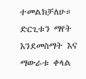ተመልክቻለሁ። ድርጊቱን ማየት እንደመስማት እና ማውራቱ ቀላል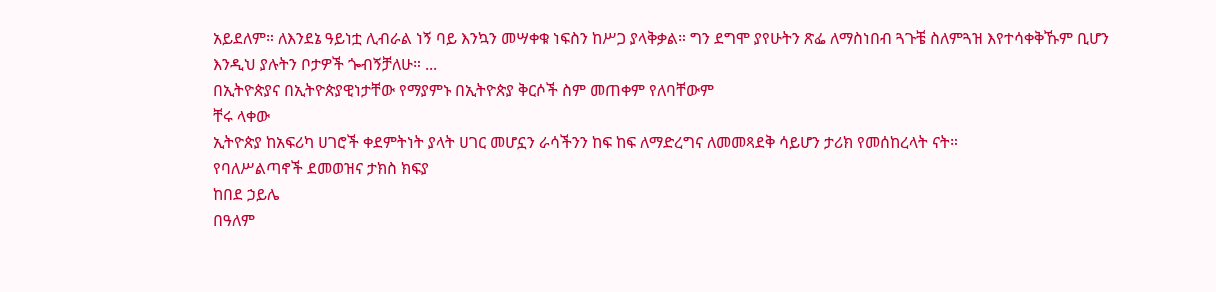አይደለም። ለእንደኔ ዓይነቷ ሊብራል ነኝ ባይ እንኳን መሣቀቁ ነፍስን ከሥጋ ያላቅቃል። ግን ደግሞ ያየሁትን ጽፌ ለማስነበብ ጓጉቼ ስለምጓዝ እየተሳቀቅኹም ቢሆን እንዲህ ያሉትን ቦታዎች ጐብኝቻለሁ። ...
በኢትዮጵያና በኢትዮጵያዊነታቸው የማያምኑ በኢትዮጵያ ቅርሶች ስም መጠቀም የለባቸውም
ቸሩ ላቀው
ኢትዮጵያ ከአፍሪካ ሀገሮች ቀደምትነት ያላት ሀገር መሆኗን ራሳችንን ከፍ ከፍ ለማድረግና ለመመጻደቅ ሳይሆን ታሪክ የመሰከረላት ናት።
የባለሥልጣኖች ደመወዝና ታክስ ክፍያ
ከበደ ኃይሌ
በዓለም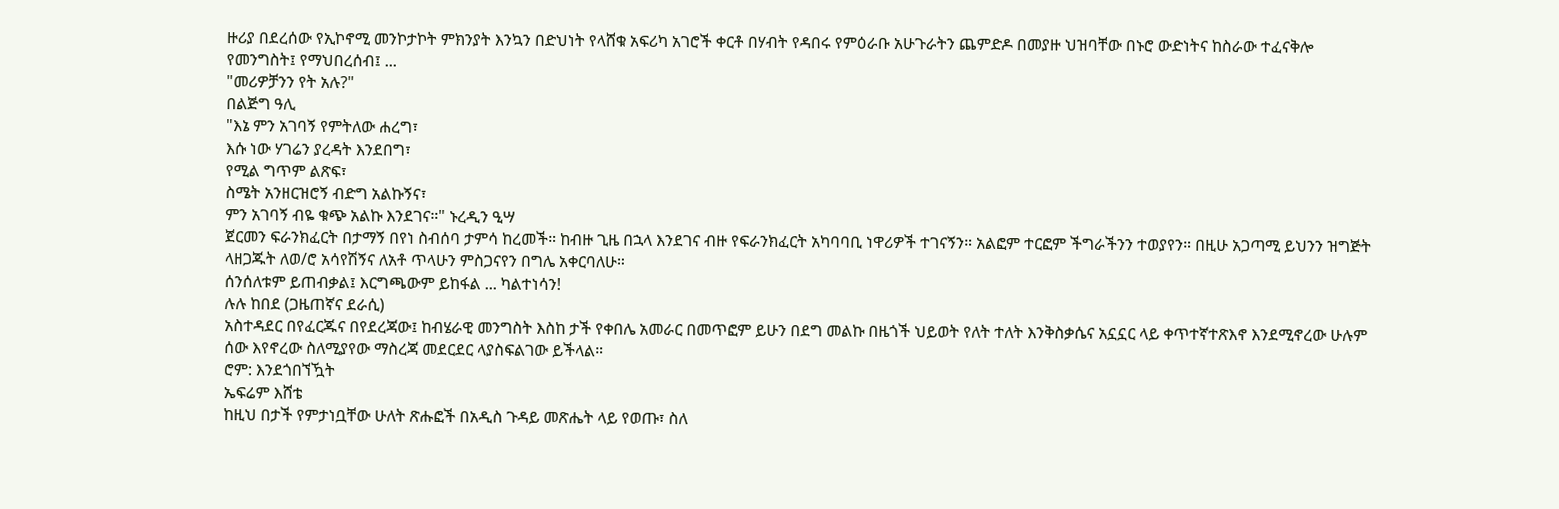ዙሪያ በደረሰው የኢኮኖሚ መንኮታኮት ምክንያት እንኳን በድህነት የላሸቁ አፍሪካ አገሮች ቀርቶ በሃብት የዳበሩ የምዕራቡ አሁጉራትን ጨምድዶ በመያዙ ህዝባቸው በኑሮ ውድነትና ከስራው ተፈናቅሎ የመንግስት፤ የማህበረሰብ፤ ...
"መሪዎቻንን የት አሉ?"
በልጅግ ዓሊ
"እኔ ምን አገባኝ የምትለው ሐረግ፣
እሱ ነው ሃገሬን ያረዳት እንደበግ፣
የሚል ግጥም ልጽፍ፣
ስሜት አንዘርዝሮኝ ብድግ አልኩኝና፣
ምን አገባኝ ብዬ ቁጭ አልኩ እንደገና።" ኑረዲን ዒሣ
ጀርመን ፍራንክፈርት በታማኝ በየነ ስብሰባ ታምሳ ከረመች። ከብዙ ጊዜ በኋላ እንደገና ብዙ የፍራንክፈርት አካባባቢ ነዋሪዎች ተገናኝን። አልፎም ተርፎም ችግራችንን ተወያየን። በዚሁ አጋጣሚ ይህንን ዝግጅት ላዘጋጁት ለወ/ሮ አሳየሽኝና ለአቶ ጥላሁን ምስጋናየን በግሌ አቀርባለሁ።
ሰንሰለቱም ይጠብቃል፤ እርግጫውም ይከፋል ... ካልተነሳን!
ሉሉ ከበደ (ጋዜጠኛና ደራሲ)
አስተዳደር በየፈርጁና በየደረጃው፤ ከብሄራዊ መንግስት እስከ ታች የቀበሌ አመራር በመጥፎም ይሁን በደግ መልኩ በዜጎች ህይወት የለት ተለት እንቅስቃሴና አኗኗር ላይ ቀጥተኛተጽእኖ እንደሚኖረው ሁሉም ሰው እየኖረው ስለሚያየው ማስረጃ መደርደር ላያስፍልገው ይችላል።
ሮም: እንደጎበኘዃት
ኤፍሬም እሸቴ
ከዚህ በታች የምታነቧቸው ሁለት ጽሑፎች በአዲስ ጉዳይ መጽሔት ላይ የወጡ፣ ስለ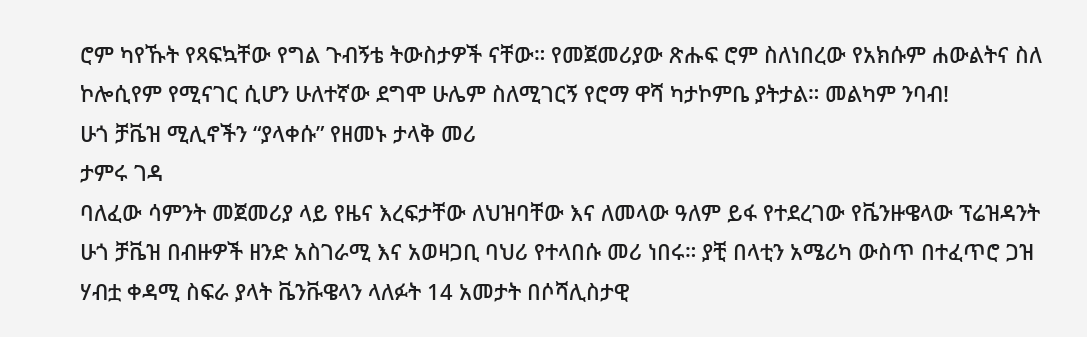ሮም ካየኹት የጻፍኳቸው የግል ጉብኝቴ ትውስታዎች ናቸው። የመጀመሪያው ጽሑፍ ሮም ስለነበረው የአክሱም ሐውልትና ስለ ኮሎሲየም የሚናገር ሲሆን ሁለተኛው ደግሞ ሁሌም ስለሚገርኝ የሮማ ዋሻ ካታኮምቤ ያትታል። መልካም ንባብ!
ሁጎ ቻቬዝ ሚሊኖችን “ያላቀሱ” የዘመኑ ታላቅ መሪ
ታምሩ ገዳ
ባለፈው ሳምንት መጀመሪያ ላይ የዜና እረፍታቸው ለህዝባቸው እና ለመላው ዓለም ይፋ የተደረገው የቬንዙዌላው ፕሬዝዳንት ሁጎ ቻቬዝ በብዙዎች ዘንድ አስገራሚ እና አወዛጋቢ ባህሪ የተላበሱ መሪ ነበሩ። ያቺ በላቲን አሜሪካ ውስጥ በተፈጥሮ ጋዝ ሃብቷ ቀዳሚ ስፍራ ያላት ቬንቩዌላን ላለፉት 14 አመታት በሶሻሊስታዊ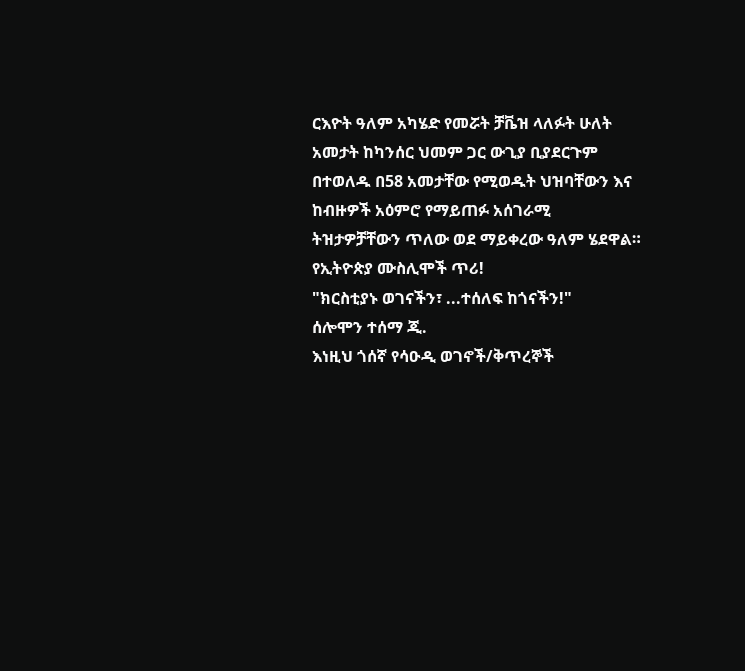ርእዮት ዓለም አካሄድ የመሯት ቻቬዝ ላለፉት ሁለት አመታት ከካንሰር ህመም ጋር ውጊያ ቢያደርጉም በተወለዱ በ58 አመታቸው የሚወዱት ህዝባቸውን እና ከብዙዎች አዕምሮ የማይጠፉ አሰገራሚ ትዝታዎቻቸውን ጥለው ወደ ማይቀረው ዓለም ሄደዋል።
የኢትዮጵያ ሙስሊሞች ጥሪ!
"ክርስቲያኑ ወገናችን፣ ...ተሰለፍ ከጎናችን!"
ሰሎሞን ተሰማ ጂ.
እነዚህ ጎሰኛ የሳዑዲ ወገኖች/ቅጥረኞች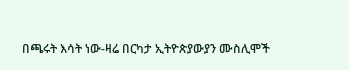በጫሩት እሳት ነው-ዛሬ በርካታ ኢትዮጵያውያን ሙስሊሞች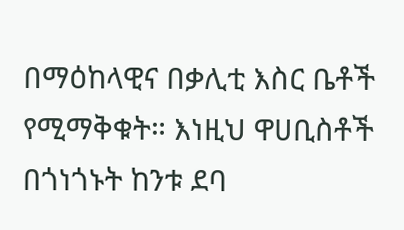በማዕከላዊና በቃሊቲ እስር ቤቶች የሚማቅቁት። እነዚህ ዋሀቢስቶች በጎነጎኑት ከንቱ ደባ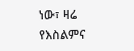ነው፣ ዛሬ የእስልምና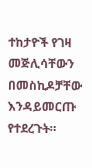ተከታዮች የገዛ መጅሊሳቸውን በመስኪዶቻቸው እንዳይመርጡ የተደረጉት።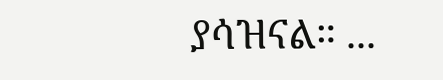ያሳዝናል። ...